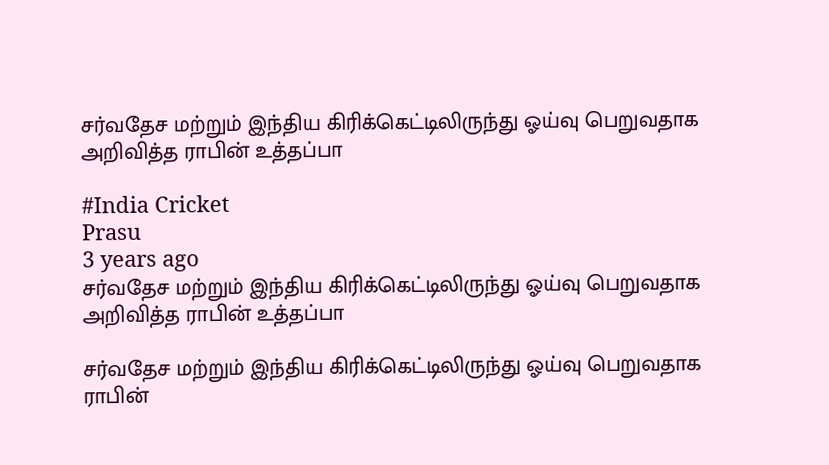சர்வதேச மற்றும் இந்திய கிரிக்கெட்டிலிருந்து ஓய்வு பெறுவதாக அறிவித்த ராபின் உத்தப்பா

#India Cricket
Prasu
3 years ago
சர்வதேச மற்றும் இந்திய கிரிக்கெட்டிலிருந்து ஓய்வு பெறுவதாக அறிவித்த ராபின் உத்தப்பா

சர்வதேச மற்றும் இந்திய கிரிக்கெட்டிலிருந்து ஓய்வு பெறுவதாக ராபின்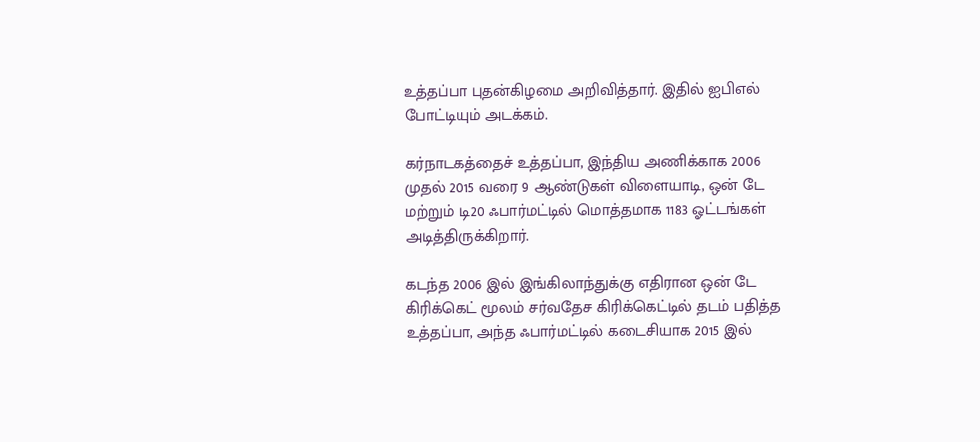உத்தப்பா புதன்கிழமை அறிவித்தார். இதில் ஐபிஎல் போட்டியும் அடக்கம்.

கர்நாடகத்தைச் உத்தப்பா, இந்திய அணிக்காக 2006 முதல் 2015 வரை 9 ஆண்டுகள் விளையாடி, ஒன் டே மற்றும் டி20 ஃபார்மட்டில் மொத்தமாக 1183 ஓட்டங்கள் அடித்திருக்கிறார்.

கடந்த 2006 இல் இங்கிலாந்துக்கு எதிரான ஒன் டே கிரிக்கெட் மூலம் சர்வதேச கிரிக்கெட்டில் தடம் பதித்த உத்தப்பா, அந்த ஃபார்மட்டில் கடைசியாக 2015 இல்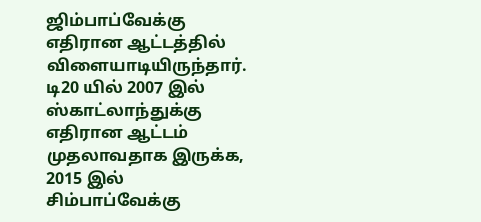ஜிம்பாப்வேக்கு எதிரான ஆட்டத்தில் விளையாடியிருந்தார். டி20 யில் 2007 இல் ஸ்காட்லாந்துக்கு எதிரான ஆட்டம் முதலாவதாக இருக்க, 2015 இல் சிம்பாப்வேக்கு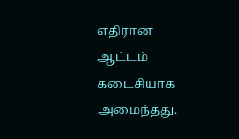எதிரான ஆட்டம் கடைசியாக அமைந்தது.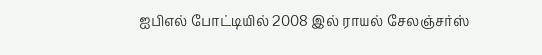ஐபிஎல் போட்டியில் 2008 இல் ராயல் சேலஞ்சர்ஸ்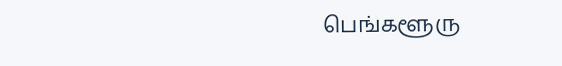பெங்களூரு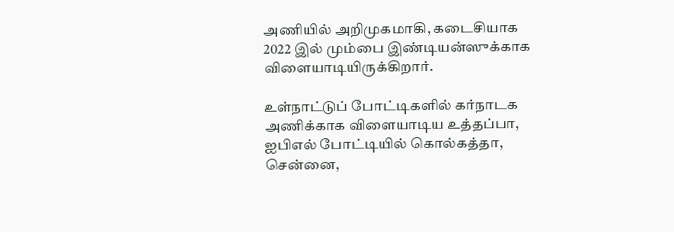அணியில் அறிமுகமாகி, கடைசியாக 2022 இல் மும்பை இண்டியன்ஸுக்காக விளையாடியிருக்கிறார்.

உள்நாட்டுப் போட்டிகளில் கர்நாடக அணிக்காக விளையாடிய உத்தப்பா, ஐபிஎல் போட்டியில் கொல்கத்தா, சென்னை,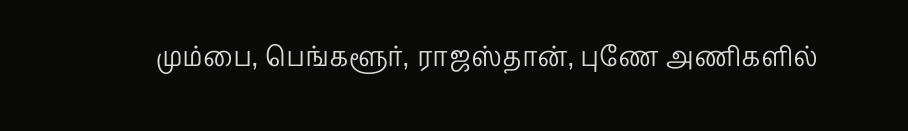மும்பை, பெங்களூர், ராஜஸ்தான், புணே அணிகளில்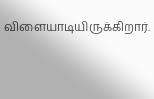விளையாடியிருக்கிறார்.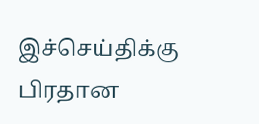இச்செய்திக்கு பிரதான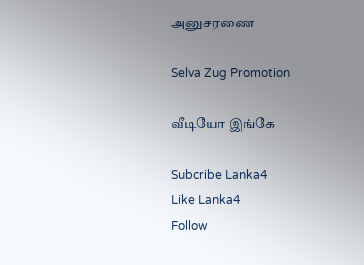அனுசரணை

Selva Zug Promotion

வீடியோ இங்கே

Subcribe Lanka4
Like Lanka4
Follow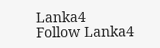Lanka4
Follow Lanka4